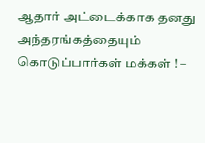ஆதார் அட்டைக்காக தனது அந்தரங்கத்தையும் கொடுப்பார்கள் மக்கள் ! –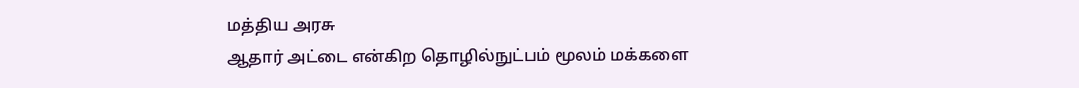மத்திய அரசு
ஆதார் அட்டை என்கிற தொழில்நுட்பம் மூலம் மக்களை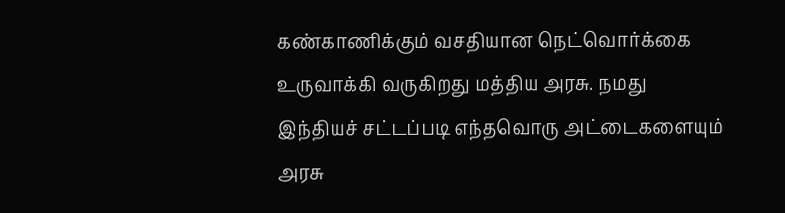கண்காணிக்கும் வசதியான நெட்வொர்க்கை உருவாக்கி வருகிறது மத்திய அரசு. நமது இந்தியச் சட்டப்படி எந்தவொரு அட்டைகளையும் அரசு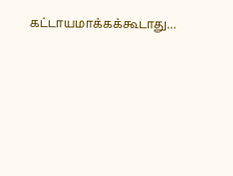கட்டாயமாக்கக்கூடாது…